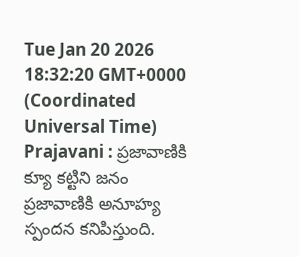Tue Jan 20 2026 18:32:20 GMT+0000 (Coordinated Universal Time)
Prajavani : ప్రజావాణికి క్యూ కట్టిని జనం
ప్రజావాణికి అనూహ్య స్పందన కనిపిస్తుంది.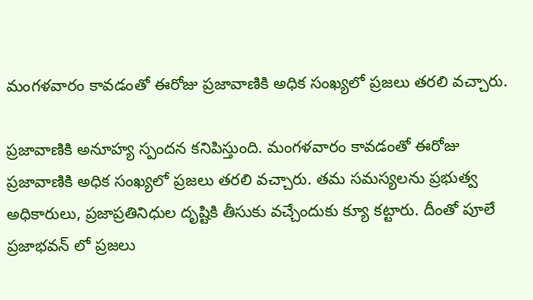మంగళవారం కావడంతో ఈరోజు ప్రజావాణికి అధిక సంఖ్యలో ప్రజలు తరలి వచ్చారు.

ప్రజావాణికి అనూహ్య స్పందన కనిపిస్తుంది. మంగళవారం కావడంతో ఈరోజు ప్రజావాణికి అధిక సంఖ్యలో ప్రజలు తరలి వచ్చారు. తమ సమస్యలను ప్రభుత్వ అధికారులు, ప్రజాప్రతినిధుల దృష్టికి తీసుకు వచ్చేందుకు క్యూ కట్టారు. దీంతో పూలే ప్రజాభవన్ లో ప్రజలు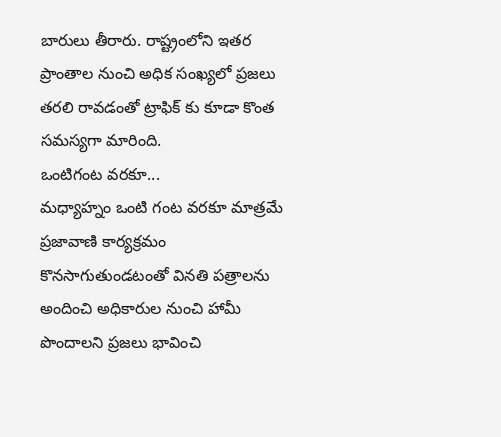బారులు తీరారు. రాష్ట్రంలోని ఇతర ప్రాంతాల నుంచి అధిక సంఖ్యలో ప్రజలు తరలి రావడంతో ట్రాఫిక్ కు కూడా కొంత సమస్యగా మారింది.
ఒంటిగంట వరకూ...
మధ్యాహ్నం ఒంటి గంట వరకూ మాత్రమే ప్రజావాణి కార్యక్రమం కొనసాగుతుండటంతో వినతి పత్రాలను అందించి అధికారుల నుంచి హామీ పొందాలని ప్రజలు భావించి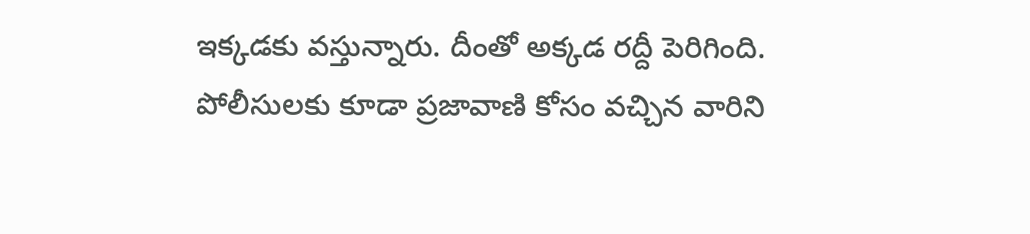ఇక్కడకు వస్తున్నారు. దీంతో అక్కడ రద్దీ పెరిగింది. పోలీసులకు కూడా ప్రజావాణి కోసం వచ్చిన వారిని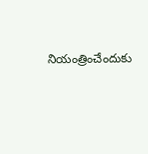నియంత్రించేందుకు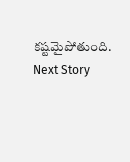కష్టమైపోతుంది.
Next Story